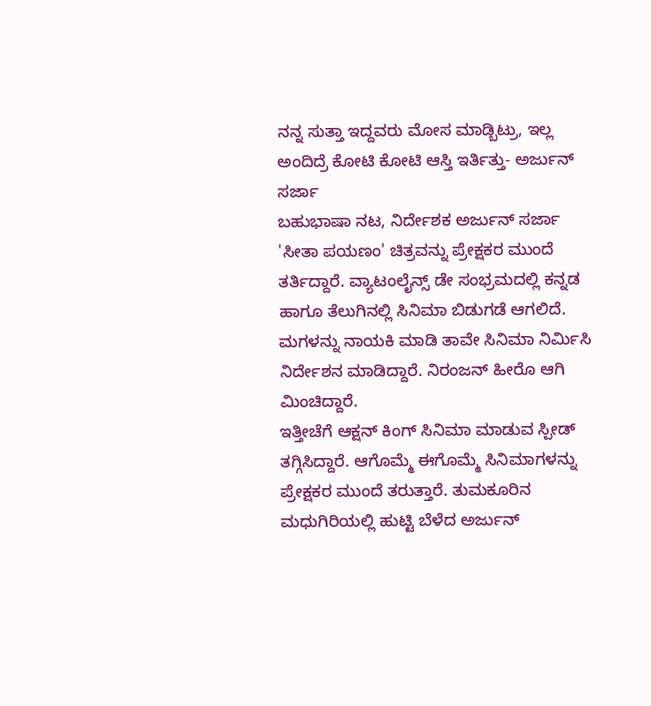ನನ್ನ ಸುತ್ತಾ ಇದ್ದವರು ಮೋಸ ಮಾಡ್ಬಿಟ್ರು, ಇಲ್ಲ ಅಂದಿದ್ರೆ ಕೋಟಿ ಕೋಟಿ ಆಸ್ತಿ ಇರ್ತಿತ್ತು- ಅರ್ಜುನ್ ಸರ್ಜಾ
ಬಹುಭಾಷಾ ನಟ, ನಿರ್ದೇಶಕ ಅರ್ಜುನ್ ಸರ್ಜಾ 'ಸೀತಾ ಪಯಣಂ' ಚಿತ್ರವನ್ನು ಪ್ರೇಕ್ಷಕರ ಮುಂದೆ ತರ್ತಿದ್ದಾರೆ. ವ್ಯಾಟಂಲೈನ್ಸ್ ಡೇ ಸಂಭ್ರಮದಲ್ಲಿ ಕನ್ನಡ ಹಾಗೂ ತೆಲುಗಿನಲ್ಲಿ ಸಿನಿಮಾ ಬಿಡುಗಡೆ ಆಗಲಿದೆ. ಮಗಳನ್ನು ನಾಯಕಿ ಮಾಡಿ ತಾವೇ ಸಿನಿಮಾ ನಿರ್ಮಿಸಿ ನಿರ್ದೇಶನ ಮಾಡಿದ್ದಾರೆ. ನಿರಂಜನ್ ಹೀರೊ ಆಗಿ ಮಿಂಚಿದ್ದಾರೆ.
ಇತ್ತೀಚೆಗೆ ಆಕ್ಷನ್ ಕಿಂಗ್ ಸಿನಿಮಾ ಮಾಡುವ ಸ್ಪೀಡ್ ತಗ್ಗಿಸಿದ್ದಾರೆ. ಆಗೊಮ್ಮೆ ಈಗೊಮ್ಮೆ ಸಿನಿಮಾಗಳನ್ನು ಪ್ರೇಕ್ಷಕರ ಮುಂದೆ ತರುತ್ತಾರೆ. ತುಮಕೂರಿನ ಮಧುಗಿರಿಯಲ್ಲಿ ಹುಟ್ಟಿ ಬೆಳೆದ ಅರ್ಜುನ್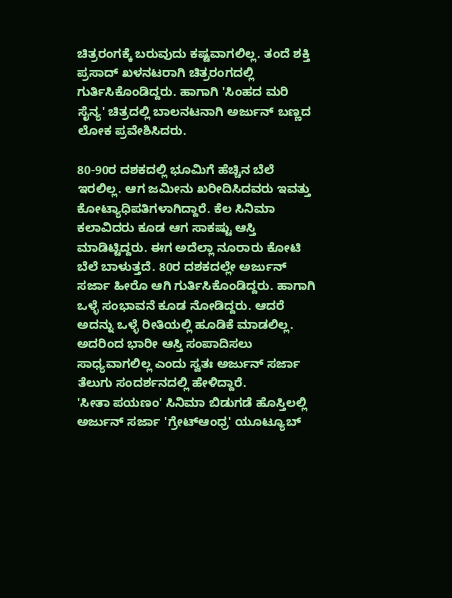ಚಿತ್ರರಂಗಕ್ಕೆ ಬರುವುದು ಕಷ್ಟವಾಗಲಿಲ್ಲ. ತಂದೆ ಶಕ್ತಿ ಪ್ರಸಾದ್ ಖಳನಟರಾಗಿ ಚಿತ್ರರಂಗದಲ್ಲಿ ಗುರ್ತಿಸಿಕೊಂಡಿದ್ದರು. ಹಾಗಾಗಿ 'ಸಿಂಹದ ಮರಿ ಸೈನ್ಯ' ಚಿತ್ರದಲ್ಲಿ ಬಾಲನಟನಾಗಿ ಅರ್ಜುನ್ ಬಣ್ಣದ ಲೋಕ ಪ್ರವೇಶಿಸಿದರು.

80-90ರ ದಶಕದಲ್ಲಿ ಭೂಮಿಗೆ ಹೆಚ್ಚಿನ ಬೆಲೆ ಇರಲಿಲ್ಲ. ಆಗ ಜಮೀನು ಖರೀದಿಸಿದವರು ಇವತ್ತು ಕೋಟ್ಯಾಧಿಪತಿಗಳಾಗಿದ್ದಾರೆ. ಕೆಲ ಸಿನಿಮಾ ಕಲಾವಿದರು ಕೂಡ ಆಗ ಸಾಕಷ್ಟು ಆಸ್ತಿ ಮಾಡಿಟ್ಟಿದ್ದರು. ಈಗ ಅದೆಲ್ಲಾ ನೂರಾರು ಕೋಟಿ ಬೆಲೆ ಬಾಳುತ್ತದೆ. 80ರ ದಶಕದಲ್ಲೇ ಅರ್ಜುನ್ ಸರ್ಜಾ ಹೀರೊ ಆಗಿ ಗುರ್ತಿಸಿಕೊಂಡಿದ್ದರು. ಹಾಗಾಗಿ ಒಳ್ಳೆ ಸಂಭಾವನೆ ಕೂಡ ನೋಡಿದ್ದರು. ಆದರೆ ಅದನ್ನು ಒಳ್ಳೆ ರೀತಿಯಲ್ಲಿ ಹೂಡಿಕೆ ಮಾಡಲಿಲ್ಲ. ಅದರಿಂದ ಭಾರೀ ಆಸ್ತಿ ಸಂಪಾದಿಸಲು ಸಾಧ್ಯವಾಗಲಿಲ್ಲ ಎಂದು ಸ್ವತಃ ಅರ್ಜುನ್ ಸರ್ಜಾ ತೆಲುಗು ಸಂದರ್ಶನದಲ್ಲಿ ಹೇಳಿದ್ದಾರೆ.
'ಸೀತಾ ಪಯಣಂ' ಸಿನಿಮಾ ಬಿಡುಗಡೆ ಹೊಸ್ತಿಲಲ್ಲಿ ಅರ್ಜುನ್ ಸರ್ಜಾ 'ಗ್ರೇಟ್ಆಂಧ್ರ' ಯೂಟ್ಯೂಬ್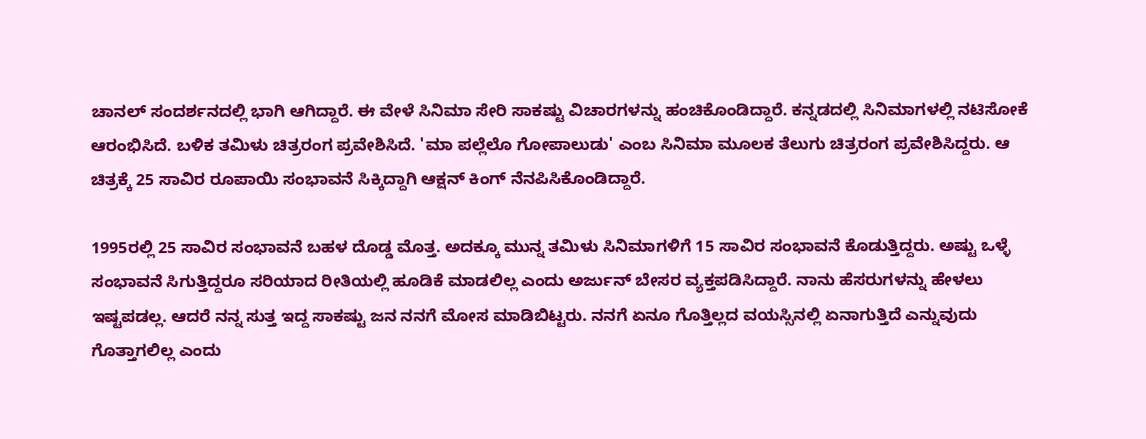ಚಾನಲ್ ಸಂದರ್ಶನದಲ್ಲಿ ಭಾಗಿ ಆಗಿದ್ದಾರೆ. ಈ ವೇಳೆ ಸಿನಿಮಾ ಸೇರಿ ಸಾಕಷ್ಟು ವಿಚಾರಗಳನ್ನು ಹಂಚಿಕೊಂಡಿದ್ದಾರೆ. ಕನ್ನಡದಲ್ಲಿ ಸಿನಿಮಾಗಳಲ್ಲಿ ನಟಿಸೋಕೆ ಆರಂಭಿಸಿದೆ. ಬಳಿಕ ತಮಿಳು ಚಿತ್ರರಂಗ ಪ್ರವೇಶಿಸಿದೆ. 'ಮಾ ಪಲ್ಲೆಲೊ ಗೋಪಾಲುಡು' ಎಂಬ ಸಿನಿಮಾ ಮೂಲಕ ತೆಲುಗು ಚಿತ್ರರಂಗ ಪ್ರವೇಶಿಸಿದ್ದರು. ಆ ಚಿತ್ರಕ್ಕೆ 25 ಸಾವಿರ ರೂಪಾಯಿ ಸಂಭಾವನೆ ಸಿಕ್ಕಿದ್ದಾಗಿ ಆಕ್ಷನ್ ಕಿಂಗ್ ನೆನಪಿಸಿಕೊಂಡಿದ್ದಾರೆ.

1995ರಲ್ಲಿ 25 ಸಾವಿರ ಸಂಭಾವನೆ ಬಹಳ ದೊಡ್ಡ ಮೊತ್ತ. ಅದಕ್ಕೂ ಮುನ್ನ ತಮಿಳು ಸಿನಿಮಾಗಳಿಗೆ 15 ಸಾವಿರ ಸಂಭಾವನೆ ಕೊಡುತ್ತಿದ್ದರು. ಅಷ್ಟು ಒಳ್ಳೆ ಸಂಭಾವನೆ ಸಿಗುತ್ತಿದ್ದರೂ ಸರಿಯಾದ ರೀತಿಯಲ್ಲಿ ಹೂಡಿಕೆ ಮಾಡಲಿಲ್ಲ ಎಂದು ಅರ್ಜುನ್ ಬೇಸರ ವ್ಯಕ್ತಪಡಿಸಿದ್ದಾರೆ. ನಾನು ಹೆಸರುಗಳನ್ನು ಹೇಳಲು ಇಷ್ಟಪಡಲ್ಲ. ಆದರೆ ನನ್ನ ಸುತ್ತ ಇದ್ದ ಸಾಕಷ್ಟು ಜನ ನನಗೆ ಮೋಸ ಮಾಡಿಬಿಟ್ಟರು. ನನಗೆ ಏನೂ ಗೊತ್ತಿಲ್ಲದ ವಯಸ್ಸಿನಲ್ಲಿ ಏನಾಗುತ್ತಿದೆ ಎನ್ನುವುದು ಗೊತ್ತಾಗಲಿಲ್ಲ ಎಂದು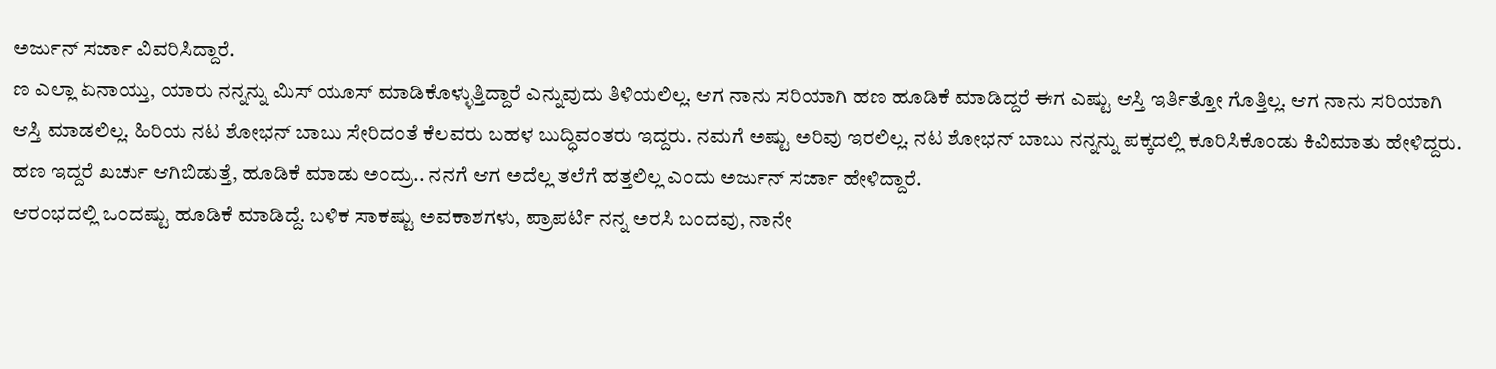ಅರ್ಜುನ್ ಸರ್ಜಾ ವಿವರಿಸಿದ್ದಾರೆ.
ಣ ಎಲ್ಲಾ ಏನಾಯ್ತು, ಯಾರು ನನ್ನನ್ನು ಮಿಸ್ ಯೂಸ್ ಮಾಡಿಕೊಳ್ಳುತ್ತಿದ್ದಾರೆ ಎನ್ನುವುದು ತಿಳಿಯಲಿಲ್ಲ. ಆಗ ನಾನು ಸರಿಯಾಗಿ ಹಣ ಹೂಡಿಕೆ ಮಾಡಿದ್ದರೆ ಈಗ ಎಷ್ಟು ಆಸ್ತಿ ಇರ್ತಿತ್ತೋ ಗೊತ್ತಿಲ್ಲ. ಆಗ ನಾನು ಸರಿಯಾಗಿ ಆಸ್ತಿ ಮಾಡಲಿಲ್ಲ. ಹಿರಿಯ ನಟ ಶೋಭನ್ ಬಾಬು ಸೇರಿದಂತೆ ಕೆಲವರು ಬಹಳ ಬುದ್ಧಿವಂತರು ಇದ್ದರು. ನಮಗೆ ಅಷ್ಟು ಅರಿವು ಇರಲಿಲ್ಲ. ನಟ ಶೋಭನ್ ಬಾಬು ನನ್ನನ್ನು ಪಕ್ಕದಲ್ಲಿ ಕೂರಿಸಿಕೊಂಡು ಕಿವಿಮಾತು ಹೇಳಿದ್ದರು. ಹಣ ಇದ್ದರೆ ಖರ್ಚು ಆಗಿಬಿಡುತ್ತೆ, ಹೂಡಿಕೆ ಮಾಡು ಅಂದ್ರು.. ನನಗೆ ಆಗ ಅದೆಲ್ಲ ತಲೆಗೆ ಹತ್ತಲಿಲ್ಲ ಎಂದು ಅರ್ಜುನ್ ಸರ್ಜಾ ಹೇಳಿದ್ದಾರೆ.
ಆರಂಭದಲ್ಲಿ ಒಂದಷ್ಟು ಹೂಡಿಕೆ ಮಾಡಿದ್ದೆ. ಬಳಿಕ ಸಾಕಷ್ಟು ಅವಕಾಶಗಳು, ಪ್ರಾಪರ್ಟಿ ನನ್ನ ಅರಸಿ ಬಂದವು, ನಾನೇ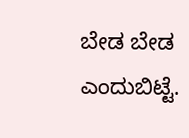ಬೇಡ ಬೇಡ ಎಂದುಬಿಟ್ಟೆ.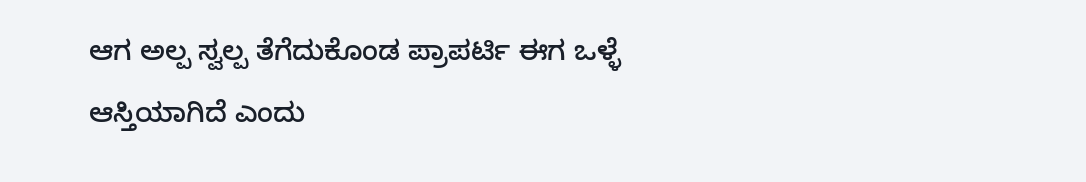ಆಗ ಅಲ್ಪ ಸ್ವಲ್ಪ ತೆಗೆದುಕೊಂಡ ಪ್ರಾಪರ್ಟಿ ಈಗ ಒಳ್ಳೆ ಆಸ್ತಿಯಾಗಿದೆ ಎಂದು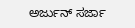ಅರ್ಜುನ್ ಸರ್ಜಾ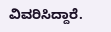ವಿವರಿಸಿದ್ದಾರೆ.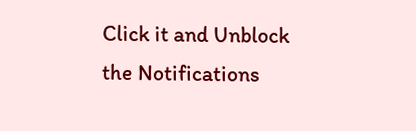Click it and Unblock the Notifications